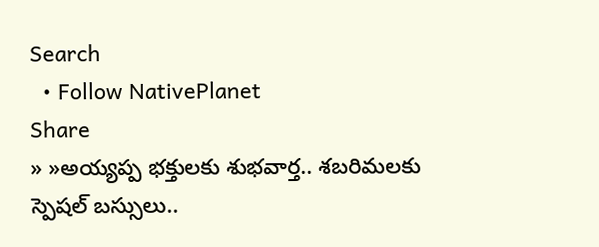Search
  • Follow NativePlanet
Share
» »అయ్య‌ప్ప భ‌క్తుల‌కు శుభవార్త‌.. శ‌బ‌రిమ‌ల‌కు స్పెష‌ల్ బ‌స్సులు..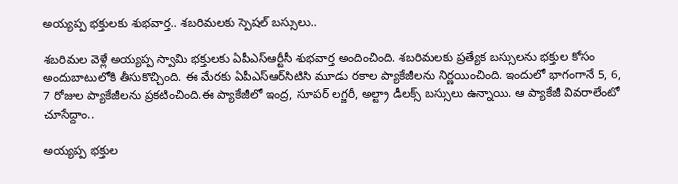అయ్య‌ప్ప భ‌క్తుల‌కు శుభవార్త‌.. శ‌బ‌రిమ‌ల‌కు స్పెష‌ల్ బ‌స్సులు..

శ‌బ‌రిమ‌ల వెళ్లే అయ్య‌ప్ప స్వామి భ‌క్తుల‌కు ఏపీఎస్ఆర్టీసీ శుభ‌వార్త అందించింది. శ‌బ‌రిమ‌ల‌కు ప్ర‌త్యేక బ‌స్సులను భ‌క్తుల కోసం అందుబాటులోకి తీసుకొచ్చింది. ఈ మేర‌కు ఏపీఎస్ఆర్‌సిటిసి మూడు ర‌కాల ప్యాకేజీల‌ను నిర్ణ‌యించింది. ఇందులో భాగంగానే 5, 6, 7 రోజుల ప్యాకేజీల‌ను ప్రకటించింది.ఈ ప్యాకేజీలో ఇంద్ర‌, సూప‌ర్ ల‌గ్జ‌రీ, అల్ట్రా డీల‌క్స్ బ‌స్సుల‌ు ఉన్నాయి. ఆ ప్యాకేజీ వివరాలేంటో చూసేద్దాం..

అయ్యప్ప భక్తుల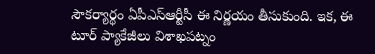సౌకర్యార్థం ఏపీఎస్ఆర్టీసీ ఈ నిర్ణయం తీసుకుంది. ఇక‌, ఈ టూర్ ప్యాకేజీలు విశాఖపట్నం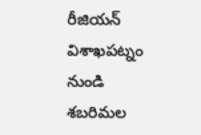రీజియన్ విశాఖపట్నం నుండి శబరిమల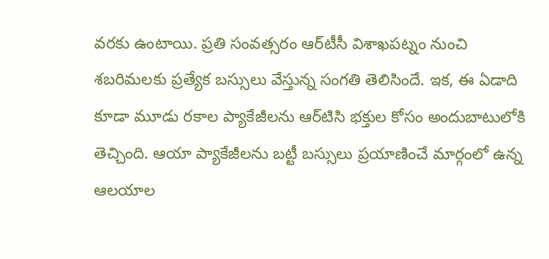వరకు ఉంటాయి. ప్ర‌తి సంవ‌త్స‌రం ఆర్‌టీసీ విశాఖ‌ప‌ట్నం నుంచి శ‌బ‌రిమ‌ల‌కు ప్ర‌త్యేక బ‌స్సులు వేస్తున్న సంగ‌తి తెలిసిందే. ఇక‌, ఈ ఏడాది కూడా మూడు ర‌కాల ప్యాకేజీలను ఆర్‌టిసి భ‌క్తుల కోసం అందుబాటులోకి తెచ్చింది. ఆయా ప్యాకేజీల‌ను బ‌ట్టీ బ‌స్సులు ప్ర‌యాణించే మార్గంలో ఉన్న ఆలయాల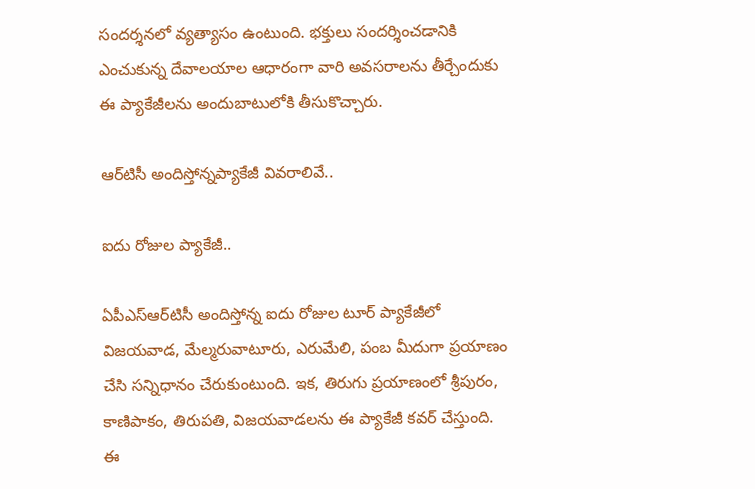సంద‌ర్శ‌న‌లో వ్యత్యాసం ఉంటుంది. భక్తులు సందర్శించడానికి ఎంచుకున్న దేవాలయాల ఆధారంగా వారి అవసరాలను తీర్చేందుకు ఈ ప్యాకేజీల‌ను అందుబాటులోకి తీసుకొచ్చారు.

ఆర్‌టిసీ అందిస్తోన్నప్యాకేజీ వివ‌రాలివే..

ఐదు రోజుల ప్యాకేజీ..

ఏపీఎస్ఆర్‌టిసీ అందిస్తోన్న ఐదు రోజుల టూర్ ప్యాకేజీలో విజయవాడ, మేల్మరువాటూరు, ఎరుమేలి, పంబ మీదుగా ప్ర‌యాణం చేసి సన్నిధానం చేరుకుంటుంది. ఇక‌, తిరుగు ప్రయాణంలో శ్రీపురం, కాణిపాకం, తిరుపతి, విజయవాడలను ఈ ప్యాకేజీ కవర్ చేస్తుంది. ఈ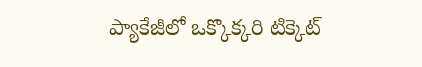ప్యాకేజీలో ఒక్కొక్క‌రి టిక్కెట్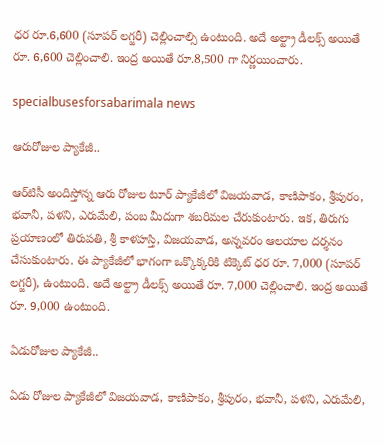ధ‌ర రూ.6,600 (సూపర్ లగ్జరీ) చెల్లించాల్సి ఉంటుంది. అదే అల్ట్రా డీలక్స్ అయితే రూ. 6,600 చెల్లించాలి. ఇంద్ర అయితే రూ.8,500 గా నిర్ణ‌యించారు.

specialbusesforsabarimala news

ఆరురోజుల ప్యాకేజీ..

ఆర్‌టిసీ అందిస్తోన్న ఆరు రోజుల టూర్ ప్యాకేజీలో విజయవాడ, కాణిపాకం, శ్రీపురం, భవానీ, పళని, ఎరుమేలి, పంబ మీదుగా శ‌బ‌రిమ‌ల చేరుకుంటారు. ఇక‌, తిరుగు ప్ర‌యాణంలో తిరుపతి, శ్రీ కాళహస్తి, విజయవాడ, అన్నవరం ఆలయాల ద‌ర్శ‌నం చేసుకుంటారు. ఈ ప్యాకేజీలో భాగంగా ఒక్కొక్క‌రికి టిక్కెట్ ధ‌ర రూ. 7,000 (సూపర్ లగ్జరీ), ఉంటుంది. అదే అల్ట్రా డీల‌క్స్ అయితే రూ. 7,000 చెల్లించాలి. ఇంద్ర అయితే రూ. 9,000 ఉంటుంది.

ఏడురోజుల ప్యాకేజీ..

ఏడు రోజుల ప్యాకేజీలో విజయవాడ, కాణిపాకం, శ్రీపురం, భవానీ, పళని, ఎరుమేలి,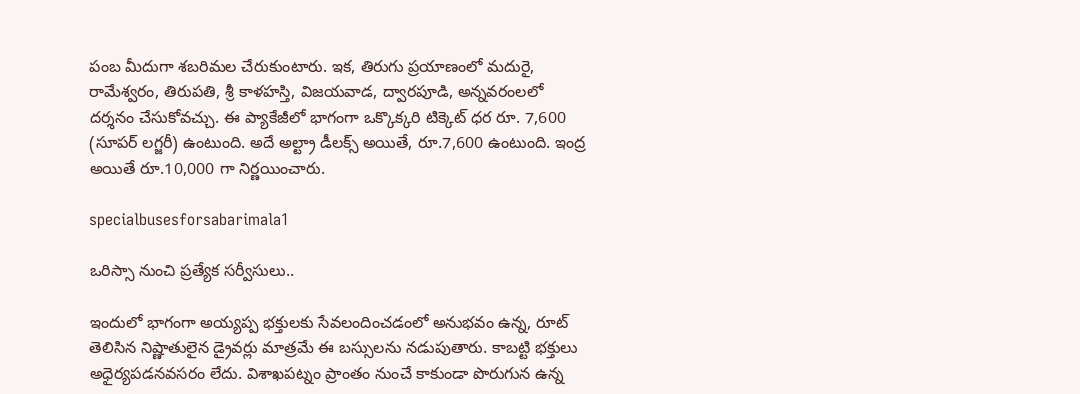పంబ మీదుగా శ‌బ‌రిమల చేరుకుంటారు. ఇక‌, తిరుగు ప్ర‌యాణంలో మదురై, రామేశ్వరం, తిరుపతి, శ్రీ కాళహస్తి, విజయవాడ, ద్వారపూడి, అన్నవరంలలో దర్శనం చేసుకోవచ్చు. ఈ ప్యాకేజీలో భాగంగా ఒక్కొక్క‌రి టిక్కెట్ ధ‌ర రూ. 7,600 (సూపర్ లగ్జరీ) ఉంటుంది. అదే అల్ట్రా డీల‌క్స్ అయితే, రూ.7,600 ఉంటుంది. ఇంద్ర అయితే రూ.10,000 గా నిర్ణయించారు.

specialbusesforsabarimala1

ఒరిస్సా నుంచి ప్ర‌త్యేక స‌ర్వీసులు..

ఇందులో భాగంగా అయ్యప్ప భక్తులకు సేవలందించడంలో అనుభవం ఉన్న, రూట్ తెలిసిన నిష్ణాతులైన డ్రైవర్లు మాత్ర‌మే ఈ బస్సుల‌ను నడుపుతారు. కాబ‌ట్టి భ‌క్తులు అధైర్య‌ప‌డ‌న‌వ‌స‌రం లేదు. విశాఖపట్నం ప్రాంతం నుంచే కాకుండా పొరుగున ఉన్న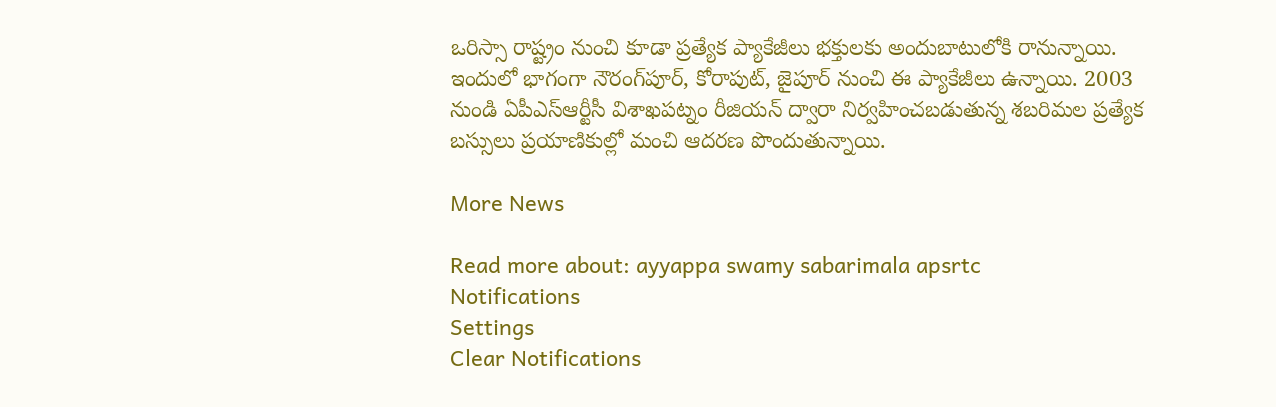ఒరిస్సా రాష్ట్రం నుంచి కూడా ప్ర‌త్యేక ప్యాకేజీలు భ‌క్తుల‌కు అందుబాటులోకి రానున్నాయి. ఇందులో భాగంగా నౌరంగ్‌పూర్, కోరాపుట్, జైపూర్ నుంచి ఈ ప్యాకేజీలు ఉన్నాయి. 2003 నుండి ఏపీఎస్‌ఆర్టీసీ విశాఖపట్నం రీజియన్ ద్వారా నిర్వహించబడుతున్న శబరిమల ప్రత్యేక బస్సులు ప్ర‌యాణికుల్లో మంచి ఆదరణ పొందుతున్నాయి.

More News

Read more about: ayyappa swamy sabarimala apsrtc
Notifications
Settings
Clear Notifications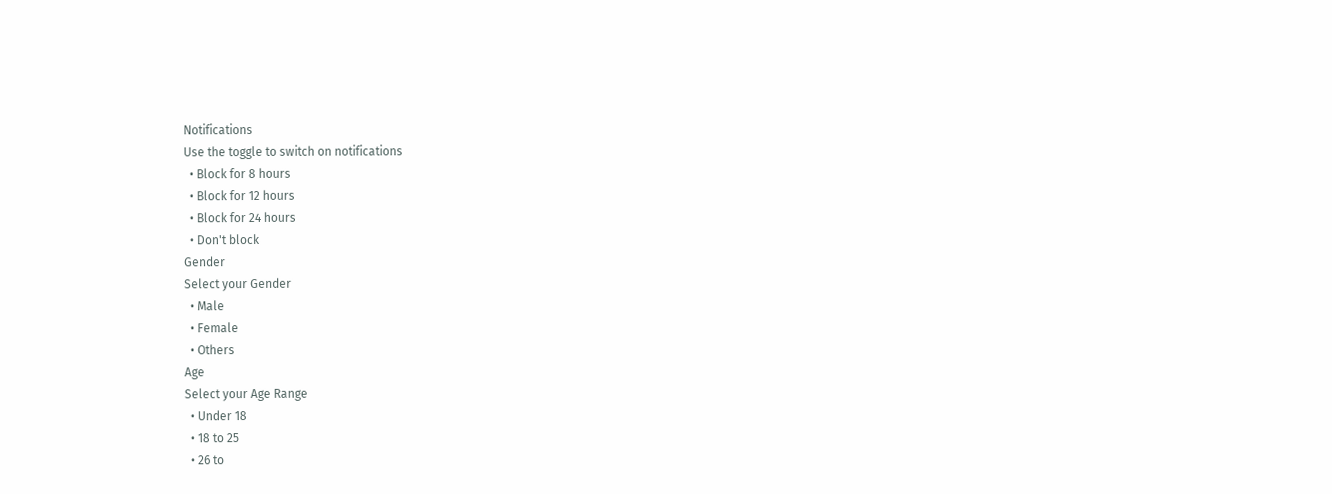Notifications
Use the toggle to switch on notifications
  • Block for 8 hours
  • Block for 12 hours
  • Block for 24 hours
  • Don't block
Gender
Select your Gender
  • Male
  • Female
  • Others
Age
Select your Age Range
  • Under 18
  • 18 to 25
  • 26 to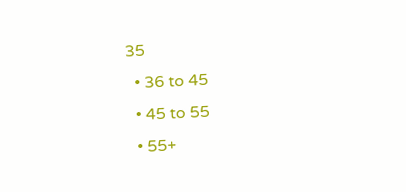35
  • 36 to 45
  • 45 to 55
  • 55+